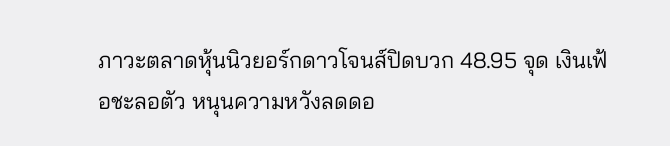ภาวะตลาดหุ้นนิวยอร์กดาวโจนส์ปิดบวก 48.95 จุด เงินเฟ้อชะลอตัว หนุนความหวังลดดอ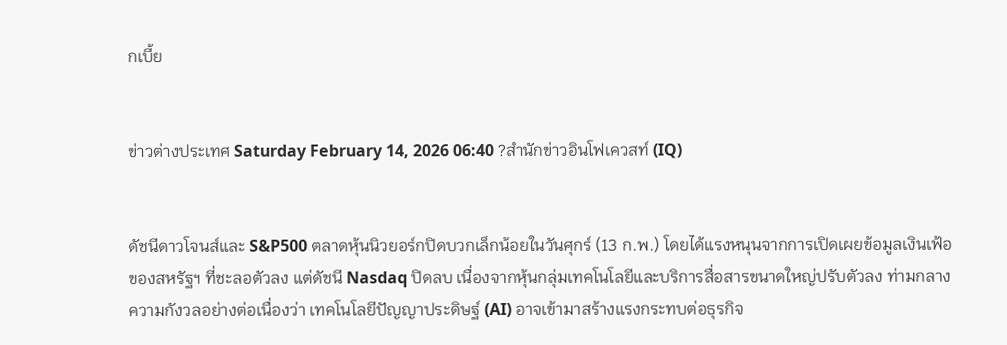กเบี้ย


ข่าวต่างประเทศ Saturday February 14, 2026 06:40 ?สำนักข่าวอินโฟเควสท์ (IQ)


ดัชนีดาวโจนส์และ S&P500 ตลาดหุ้นนิวยอร์กปิดบวกเล็กน้อยในวันศุกร์ (13 ก.พ.) โดยได้แรงหนุนจากการเปิดเผยข้อมูลเงินเฟ้อของสหรัฐฯ ที่ชะลอตัวลง แต่ดัชนี Nasdaq ปิดลบ เนื่องจากหุ้นกลุ่มเทคโนโลยีและบริการสื่อสารขนาดใหญ่ปรับตัวลง ท่ามกลางความกังวลอย่างต่อเนื่องว่า เทคโนโลยีปัญญาประดิษฐ์ (AI) อาจเข้ามาสร้างแรงกระทบต่อธุรกิจ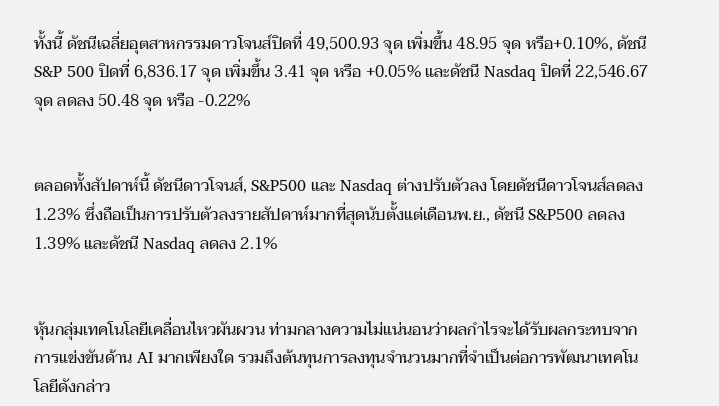ทั้งนี้ ดัชนีเฉลี่ยอุตสาหกรรมดาวโจนส์ปิดที่ 49,500.93 จุด เพิ่มขึ้น 48.95 จุด หรือ+0.10%, ดัชนี S&P 500 ปิดที่ 6,836.17 จุด เพิ่มขึ้น 3.41 จุด หรือ +0.05% และดัชนี Nasdaq ปิดที่ 22,546.67 จุด ลดลง 50.48 จุด หรือ -0.22%


ตลอดทั้งสัปดาห์นี้ ดัชนีดาวโจนส์, S&P500 และ Nasdaq ต่างปรับตัวลง โดยดัชนีดาวโจนส์ลดลง 1.23% ซึ่งถือเป็นการปรับตัวลงรายสัปดาห์มากที่สุดนับตั้งแต่เดือนพ.ย., ดัชนี S&P500 ลดลง 1.39% และดัชนี Nasdaq ลดลง 2.1%


หุ้นกลุ่มเทคโนโลยีเคลื่อนไหวผันผวน ท่ามกลางความไม่แน่นอนว่าผลกำไรจะได้รับผลกระทบจากการแข่งขันด้าน AI มากเพียงใด รวมถึงต้นทุนการลงทุนจำนวนมากที่จำเป็นต่อการพัฒนาเทคโนโลยีดังกล่าว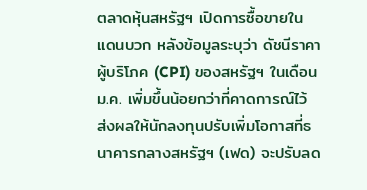ตลาดหุ้นสหรัฐฯ เปิดการซื้อขายในแดนบวก หลังข้อมูลระบุว่า ดัชนีราคาผู้บริโภค (CPI) ของสหรัฐฯ ในเดือนม.ค. เพิ่มขึ้นน้อยกว่าที่คาดการณ์ไว้ ส่งผลให้นักลงทุนปรับเพิ่มโอกาสที่ธนาคารกลางสหรัฐฯ (เฟด) จะปรับลด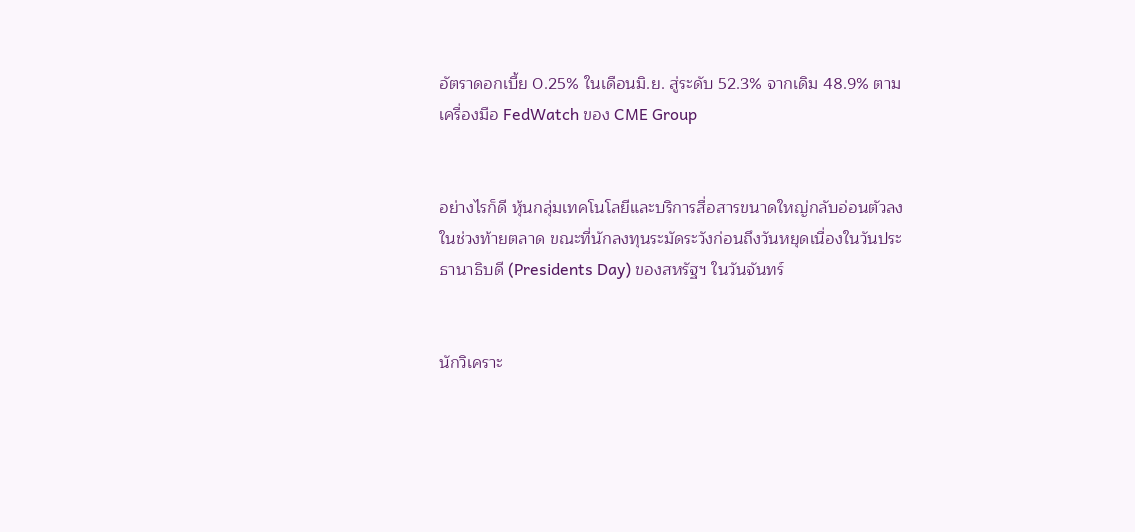อัตราดอกเบี้ย 0.25% ในเดือนมิ.ย. สู่ระดับ 52.3% จากเดิม 48.9% ตามเครื่องมือ FedWatch ของ CME Group


อย่างไรก็ดี หุ้นกลุ่มเทคโนโลยีและบริการสื่อสารขนาดใหญ่กลับอ่อนตัวลงในช่วงท้ายตลาด ขณะที่นักลงทุนระมัดระวังก่อนถึงวันหยุดเนื่องในวันประธานาธิบดี (Presidents Day) ของสหรัฐฯ ในวันจันทร์


นักวิเคราะ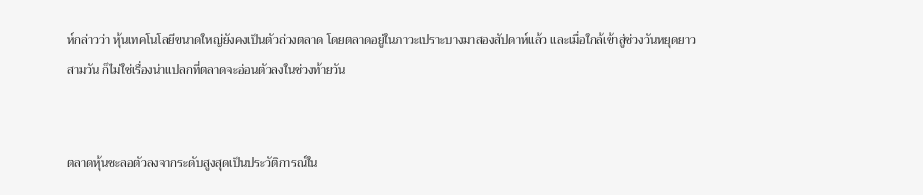ห์กล่าวว่า หุ้นเทคโนโลยีขนาดใหญ่ยังคงเป็นตัวถ่วงตลาด โดยตลาดอยู่ในภาวะเปราะบางมาสองสัปดาห์แล้ว และเมื่อใกล้เข้าสู่ช่วงวันหยุดยาวสามวัน ก็ไม่ใช่เรื่องน่าแปลกที่ตลาดจะอ่อนตัวลงในช่วงท้ายวัน


ตลาดหุ้นชะลอตัวลงจากระดับสูงสุดเป็นประวัติการณ์ใน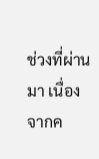ช่วงที่ผ่านมา เนื่องจากค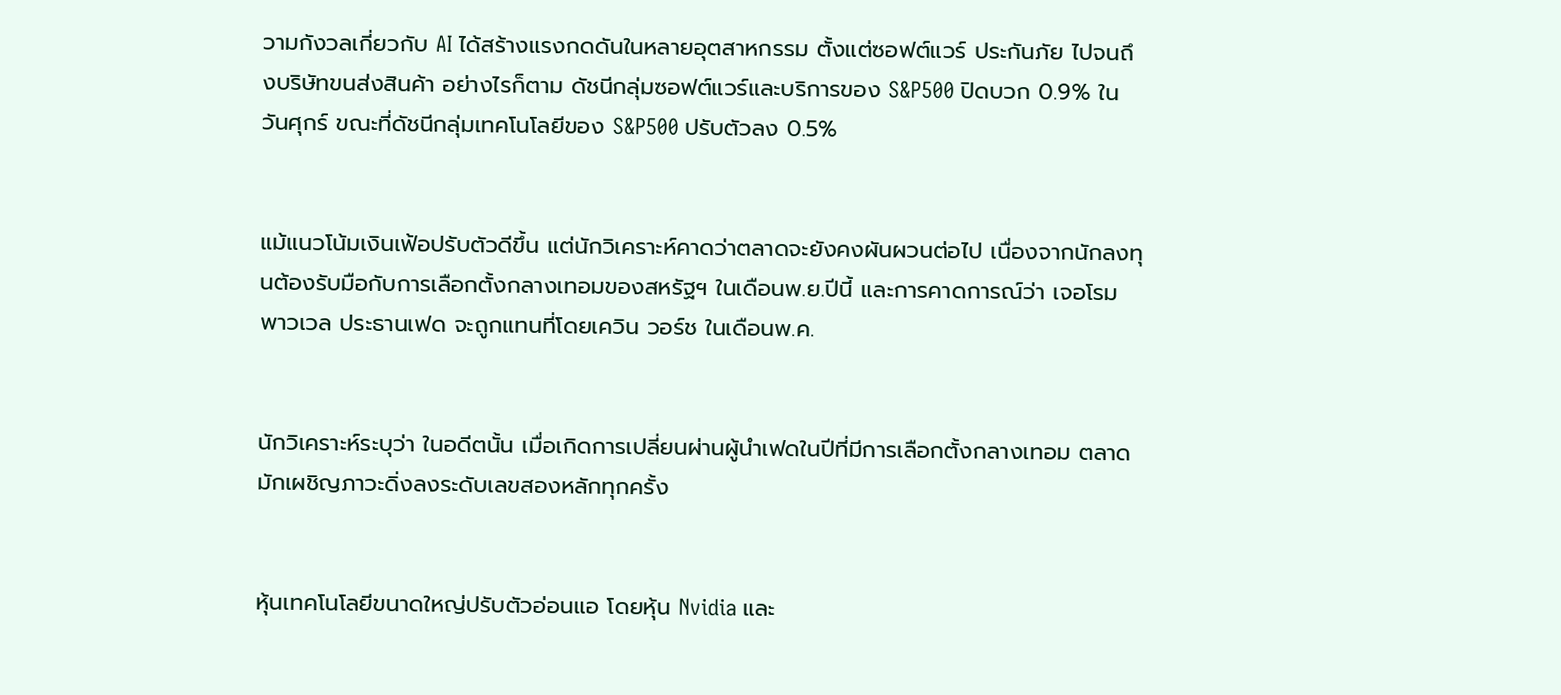วามกังวลเกี่ยวกับ AI ได้สร้างแรงกดดันในหลายอุตสาหกรรม ตั้งแต่ซอฟต์แวร์ ประกันภัย ไปจนถึงบริษัทขนส่งสินค้า อย่างไรก็ตาม ดัชนีกลุ่มซอฟต์แวร์และบริการของ S&P500 ปิดบวก 0.9% ในวันศุกร์ ขณะที่ดัชนีกลุ่มเทคโนโลยีของ S&P500 ปรับตัวลง 0.5%


แม้แนวโน้มเงินเฟ้อปรับตัวดีขึ้น แต่นักวิเคราะห์คาดว่าตลาดจะยังคงผันผวนต่อไป เนื่องจากนักลงทุนต้องรับมือกับการเลือกตั้งกลางเทอมของสหรัฐฯ ในเดือนพ.ย.ปีนี้ และการคาดการณ์ว่า เจอโรม พาวเวล ประธานเฟด จะถูกแทนที่โดยเควิน วอร์ช ในเดือนพ.ค.


นักวิเคราะห์ระบุว่า ในอดีตนั้น เมื่อเกิดการเปลี่ยนผ่านผู้นำเฟดในปีที่มีการเลือกตั้งกลางเทอม ตลาดมักเผชิญภาวะดิ่งลงระดับเลขสองหลักทุกครั้ง


หุ้นเทคโนโลยีขนาดใหญ่ปรับตัวอ่อนแอ โดยหุ้น Nvidia และ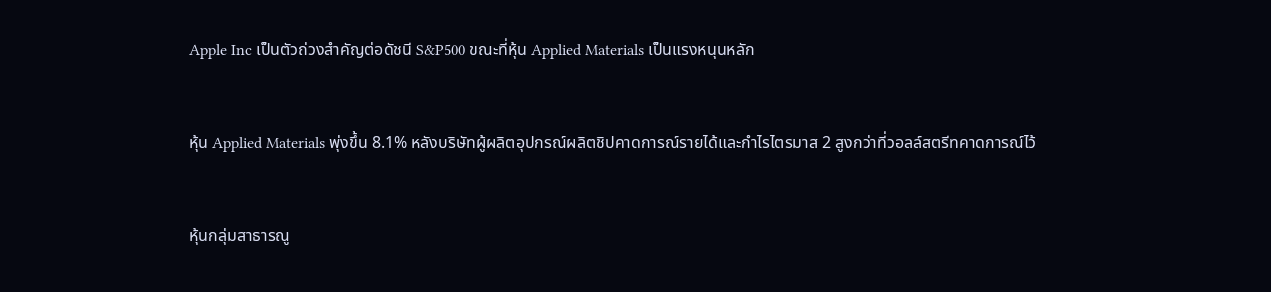Apple Inc เป็นตัวถ่วงสำคัญต่อดัชนี S&P500 ขณะที่หุ้น Applied Materials เป็นแรงหนุนหลัก


หุ้น Applied Materials พุ่งขึ้น 8.1% หลังบริษัทผู้ผลิตอุปกรณ์ผลิตชิปคาดการณ์รายได้และกำไรไตรมาส 2 สูงกว่าที่วอลล์สตรีทคาดการณ์ไว้


หุ้นกลุ่มสาธารณู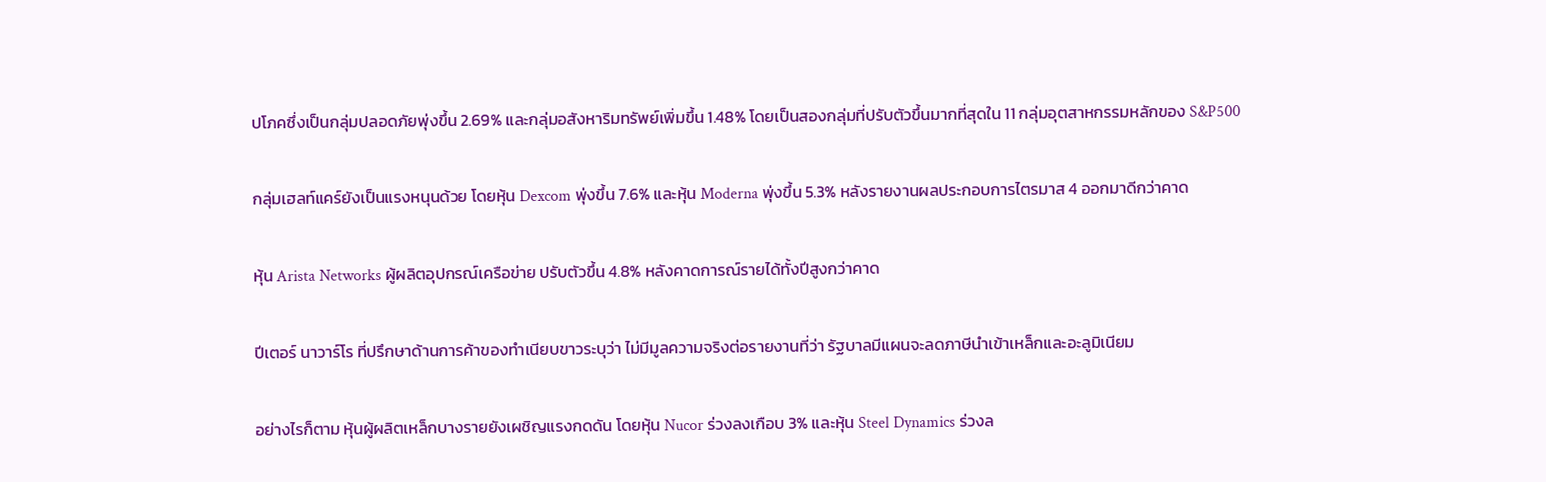ปโภคซึ่งเป็นกลุ่มปลอดภัยพุ่งขึ้น 2.69% และกลุ่มอสังหาริมทรัพย์เพิ่มขึ้น 1.48% โดยเป็นสองกลุ่มที่ปรับตัวขึ้นมากที่สุดใน 11 กลุ่มอุตสาหกรรมหลักของ S&P500


กลุ่มเฮลท์แคร์ยังเป็นแรงหนุนด้วย โดยหุ้น Dexcom พุ่งขึ้น 7.6% และหุ้น Moderna พุ่งขึ้น 5.3% หลังรายงานผลประกอบการไตรมาส 4 ออกมาดีกว่าคาด


หุ้น Arista Networks ผู้ผลิตอุปกรณ์เครือข่าย ปรับตัวขึ้น 4.8% หลังคาดการณ์รายได้ทั้งปีสูงกว่าคาด


ปีเตอร์ นาวาร์โร ที่ปรึกษาด้านการค้าของทำเนียบขาวระบุว่า ไม่มีมูลความจริงต่อรายงานที่ว่า รัฐบาลมีแผนจะลดภาษีนำเข้าเหล็กและอะลูมิเนียม


อย่างไรก็ตาม หุ้นผู้ผลิตเหล็กบางรายยังเผชิญแรงกดดัน โดยหุ้น Nucor ร่วงลงเกือบ 3% และหุ้น Steel Dynamics ร่วงล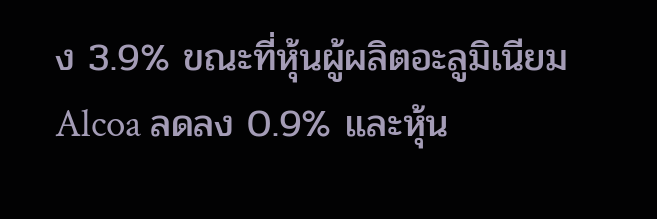ง 3.9% ขณะที่หุ้นผู้ผลิตอะลูมิเนียม Alcoa ลดลง 0.9% และหุ้น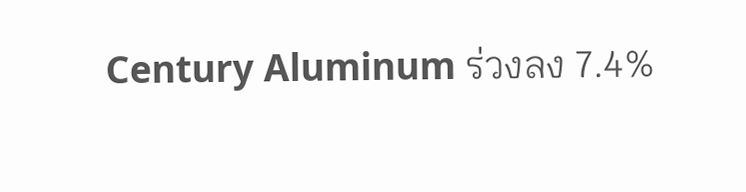Century Aluminum ร่วงลง 7.4%